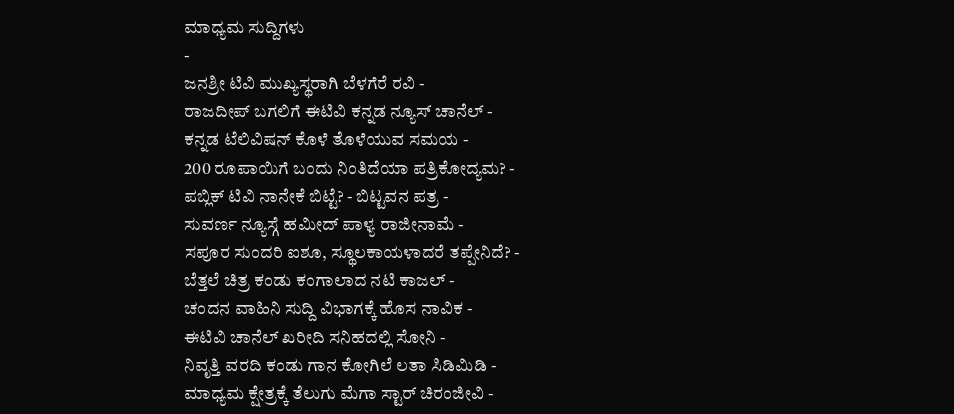ಮಾಧ್ಯಮ ಸುದ್ದಿಗಳು
-
ಜನಶ್ರೀ ಟಿವಿ ಮುಖ್ಯಸ್ಥರಾಗಿ ಬೆಳಗೆರೆ ರವಿ -
ರಾಜದೀಪ್ ಬಗಲಿಗೆ ಈಟಿವಿ ಕನ್ನಡ ನ್ಯೂಸ್ ಚಾನೆಲ್ -
ಕನ್ನಡ ಟೆಲಿವಿಷನ್ ಕೊಳೆ ತೊಳೆಯುವ ಸಮಯ -
200 ರೂಪಾಯಿಗೆ ಬಂದು ನಿಂತಿದೆಯಾ ಪತ್ರಿಕೋದ್ಯಮ? -
ಪಬ್ಲಿಕ್ ಟಿವಿ ನಾನೇಕೆ ಬಿಟ್ಟೆ? - ಬಿಟ್ಟವನ ಪತ್ರ -
ಸುವರ್ಣ ನ್ಯೂಸ್ಗೆ ಹಮೀದ್ ಪಾಳ್ಯ ರಾಜೀನಾಮೆ -
ಸಪೂರ ಸುಂದರಿ ಐಶೂ, ಸ್ಥೂಲಕಾಯಳಾದರೆ ತಪ್ಪೇನಿದೆ? -
ಬೆತ್ತಲೆ ಚಿತ್ರ ಕಂಡು ಕಂಗಾಲಾದ ನಟಿ ಕಾಜಲ್ -
ಚಂದನ ವಾಹಿನಿ ಸುದ್ದಿ ವಿಭಾಗಕ್ಕೆ ಹೊಸ ನಾವಿಕ -
ಈಟಿವಿ ಚಾನೆಲ್ ಖರೀದಿ ಸನಿಹದಲ್ಲಿ ಸೋನಿ -
ನಿವೃತ್ತಿ ವರದಿ ಕಂಡು ಗಾನ ಕೋಗಿಲೆ ಲತಾ ಸಿಡಿಮಿಡಿ -
ಮಾಧ್ಯಮ ಕ್ಷೇತ್ರಕ್ಕೆ ತೆಲುಗು ಮೆಗಾ ಸ್ಟಾರ್ ಚಿರಂಜೀವಿ -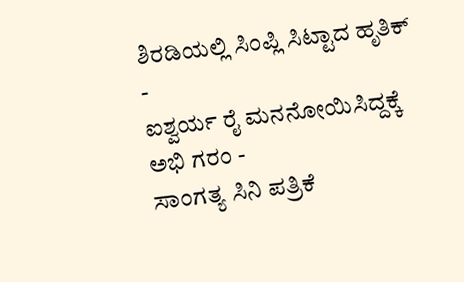ಶಿರಡಿಯಲ್ಲಿ ಸಿಂಪ್ಲಿ ಸಿಟ್ಟಾದ ಹೃತಿಕ್ -
ಐಶ್ವರ್ಯ ರೈ ಮನನೋಯಿಸಿದ್ದಕ್ಕೆ ಅಭಿ ಗರಂ -
ಸಾಂಗತ್ಯ ಸಿನಿ ಪತ್ರಿಕೆ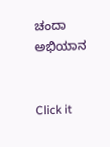ಚಂದಾ ಅಭಿಯಾನ


Click it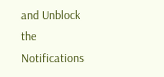and Unblock the Notifications